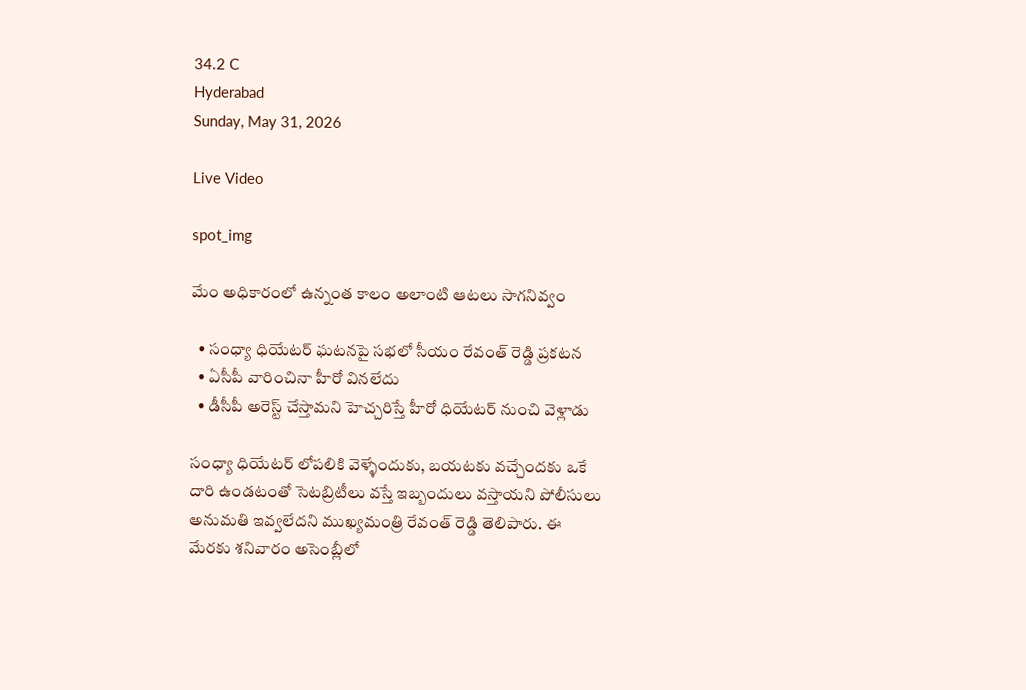34.2 C
Hyderabad
Sunday, May 31, 2026

Live Video

spot_img

మేం అధికారంలో ఉన్నంత కాలం అలాంటి ఆటలు సాగనివ్వం

  • సంధ్యా ధియేటర్ ఘటనపై సభలో సీయం రేవంత్ రెడ్డి ప్రకటన
  • ఏసీపీ వారించినా హీరో వినలేదు
  • డీసీపీ అరెస్ట్ చేస్తామని హెచ్చరిస్తే హీరో ధియేటర్ నుంచి వెళ్లాడు

సంధ్యా ధియేటర్ లోపలికి వెళ్ళేందుకు, బయటకు వచ్చేందకు ఒకే దారి ఉండటంతో సెటబ్రిటీలు వస్తే ఇబ్బందులు వస్తాయని పోలీసులు అనుమతి ఇవ్వలేదని ముఖ్యమంత్రి రేవంత్ రెడ్డి తెలిపారు. ఈ మేరకు శనివారం అసెంబ్లీలో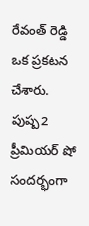రేవంత్ రెడ్డి ఒక ప్రకటన చేశారు. పుష్ప2 ప్రీమియర్ షో సందర్భంగా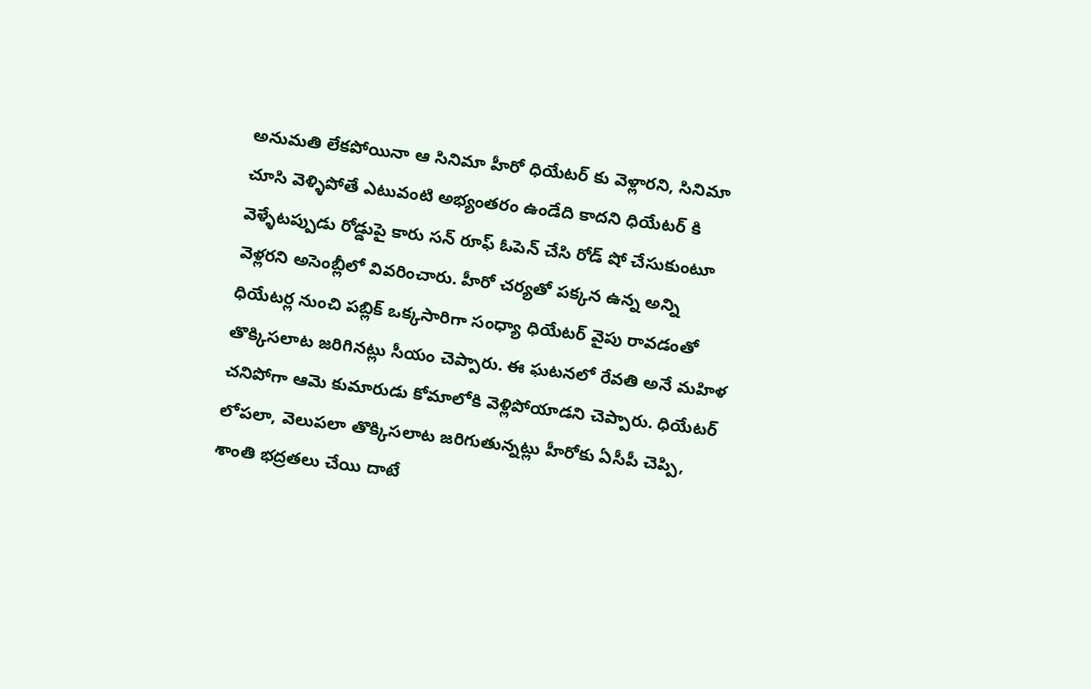అనుమతి లేకపోయినా ఆ సినిమా హీరో ధియేటర్ కు వెళ్లారని, సినిమా చూసి వెళ్ళిపోతే ఎటువంటి అభ్యంతరం ఉండేది కాదని ధియేటర్ కి వెళ్ళేటప్పుడు రోడ్డుపై కారు సన్ రూఫ్ ఓపెన్ చేసి రోడ్ షో చేసుకుంటూ వెళ్లరని అసెంబ్లీలో వివరించారు. హీరో చర్యతో పక్కన ఉన్న అన్ని ధియేటర్ల నుంచి పబ్లిక్ ఒక్కసారిగా సంధ్యా ధియేటర్ వైపు రావడంతో తొక్కిసలాట జరిగినట్లు సీయం చెప్పారు. ఈ ఘటనలో రేవతి అనే మహిళ చనిపోగా ఆమె కుమారుడు కోమాలోకి వెళ్లిపోయాడని చెప్పారు. ధియేటర్ లోపలా, వెలుపలా తొక్కిసలాట జరిగుతున్నట్లు హీరోకు ఏసీపీ చెప్పి, శాంతి భద్రతలు చేయి దాటే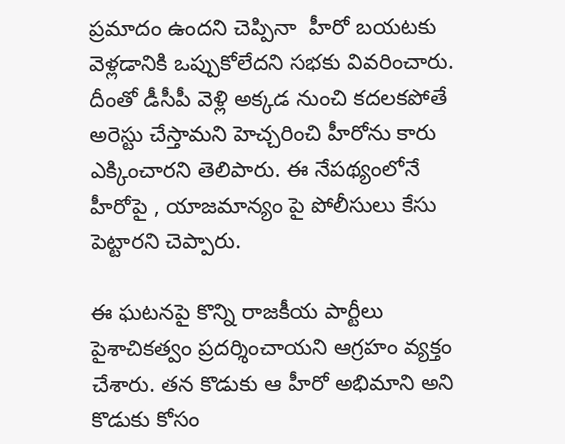ప్రమాదం ఉందని చెప్పినా  హీరో బయటకు వెళ్లడానికి ఒప్పుకోలేదని సభకు వివరించారు. దీంతో డీసీపీ వెళ్లి అక్కడ నుంచి కదలకపోతే అరెస్టు చేస్తామని హెచ్చరించి హీరోను కారు ఎక్కించారని తెలిపారు. ఈ నేపథ్యంలోనే హీరోపై , యాజమాన్యం పై పోలీసులు కేసు పెట్టారని చెప్పారు.

ఈ ఘటనపై కొన్ని రాజకీయ పార్టీలు పైశాచికత్వం ప్రదర్శించాయని ఆగ్రహం వ్యక్తం చేశారు. తన కొడుకు ఆ హీరో అభిమాని అని కొడుకు కోసం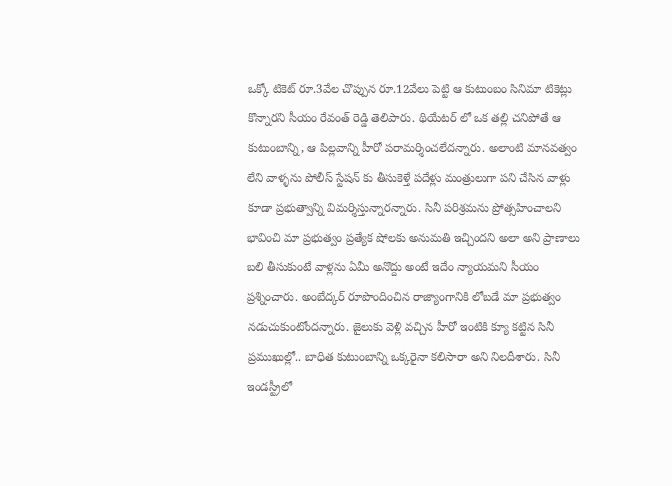ఒక్కో టికెట్ రూ.3వేల చొప్పున రూ.12వేలు పెట్టి ఆ కుటుంబం సినిమా టికెట్లు కొన్నారని సీయం రేవంత్ రెడ్డి తెలిపారు. థియేటర్ లో ఒక తల్లి చనిపోతే ఆ కుటుంబాన్ని, ఆ పిల్లవాన్ని హీరో పరామర్శించలేదన్నారు. అలాంటి మానవత్వం లేని వాళ్ళను పోలీస్ స్టేషన్ కు తీసుకెళ్తే పదేళ్లు మంత్రులుగా పని చేసిన వాళ్లు కూడా ప్రభుత్వాన్ని విమర్శిస్తున్నారన్నారు. సినీ పరిశ్రమను ప్రోత్సహించాలని భావించి మా ప్రభుత్వం ప్రత్యేక షోలకు అనుమతి ఇచ్చిందని అలా అని ప్రాణాలు బలి తీసుకుంటే వాళ్లను ఏమీ అనొద్దు అంటే ఇదేం న్యాయమని సీయం ప్రశ్నించారు. అంబేద్కర్ రూపొందించిన రాజ్యాంగానికి లోబడే మా ప్రభుత్వం నడుచుకుంటోందన్నారు. జైలుకు వెళ్లి వచ్చిన హీరో ఇంటికి క్యూ కట్టిన సినీ ప్రముఖుల్లో.. బాధిత కుటుంబాన్ని ఒక్కరైనా కలిసారా అని నిలదీశారు. సినీ ఇండస్ట్రీలో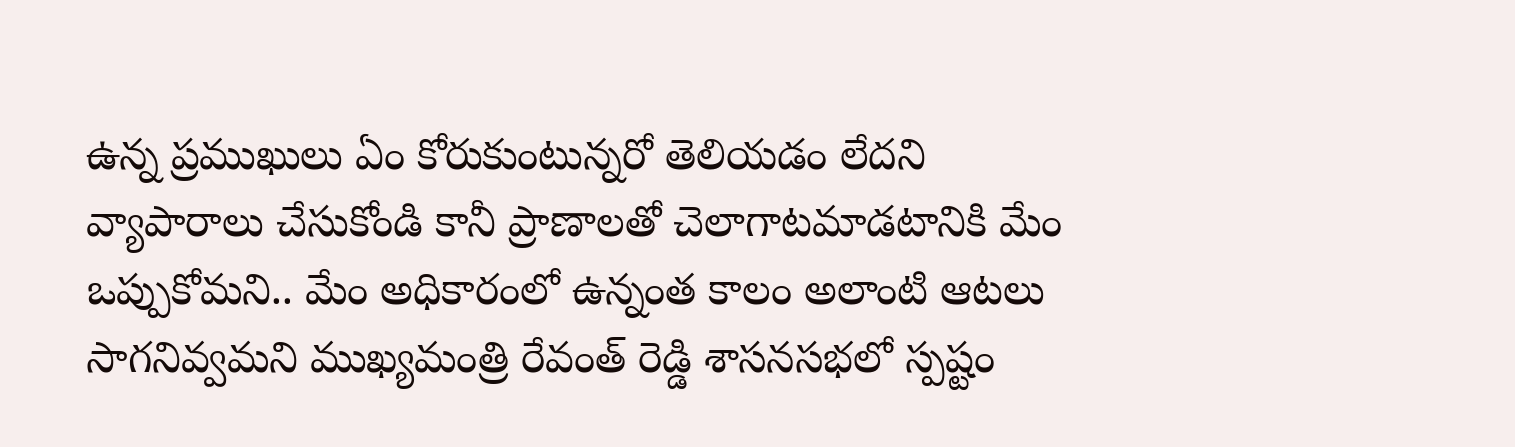ఉన్న ప్రముఖులు ఏం కోరుకుంటున్నరో తెలియడం లేదని వ్యాపారాలు చేసుకోండి కానీ ప్రాణాలతో చెలాగాటమాడటానికి మేం ఒప్పుకోమని.. మేం అధికారంలో ఉన్నంత కాలం అలాంటి ఆటలు సాగనివ్వమని ముఖ్యమంత్రి రేవంత్ రెడ్డి శాసనసభలో స్పష్టం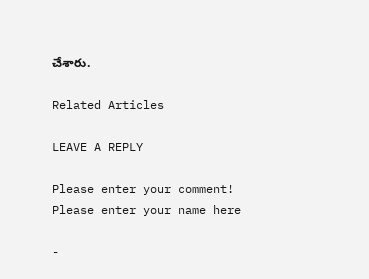చేశారు.

Related Articles

LEAVE A REPLY

Please enter your comment!
Please enter your name here

-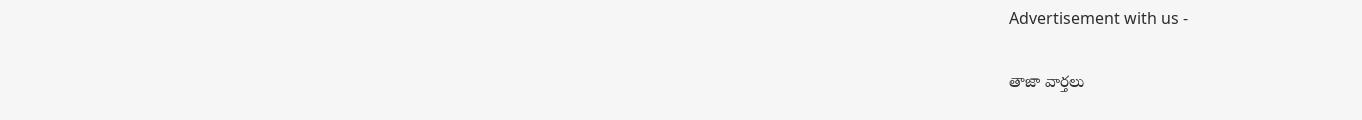Advertisement with us -

తాజా వార్తలు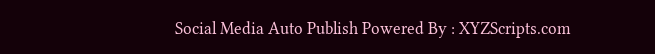Social Media Auto Publish Powered By : XYZScripts.com